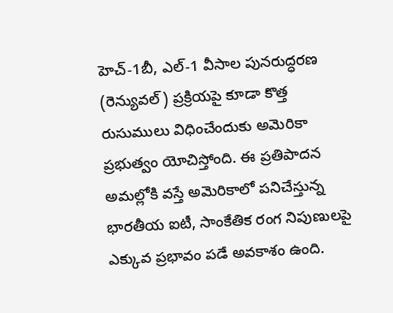హెచ్-1బీ, ఎల్-1 వీసాల పునరుద్ధరణ (రెన్యువల్) ప్రక్రియపై కూడా కొత్త రుసుములు విధించేందుకు అమెరికా ప్రభుత్వం యోచిస్తోంది. ఈ ప్రతిపాదన అమల్లోకి వస్తే అమెరికాలో పనిచేస్తున్న భారతీయ ఐటీ, సాంకేతిక రంగ నిపుణులపై ఎక్కువ ప్రభావం పడే అవకాశం ఉంది.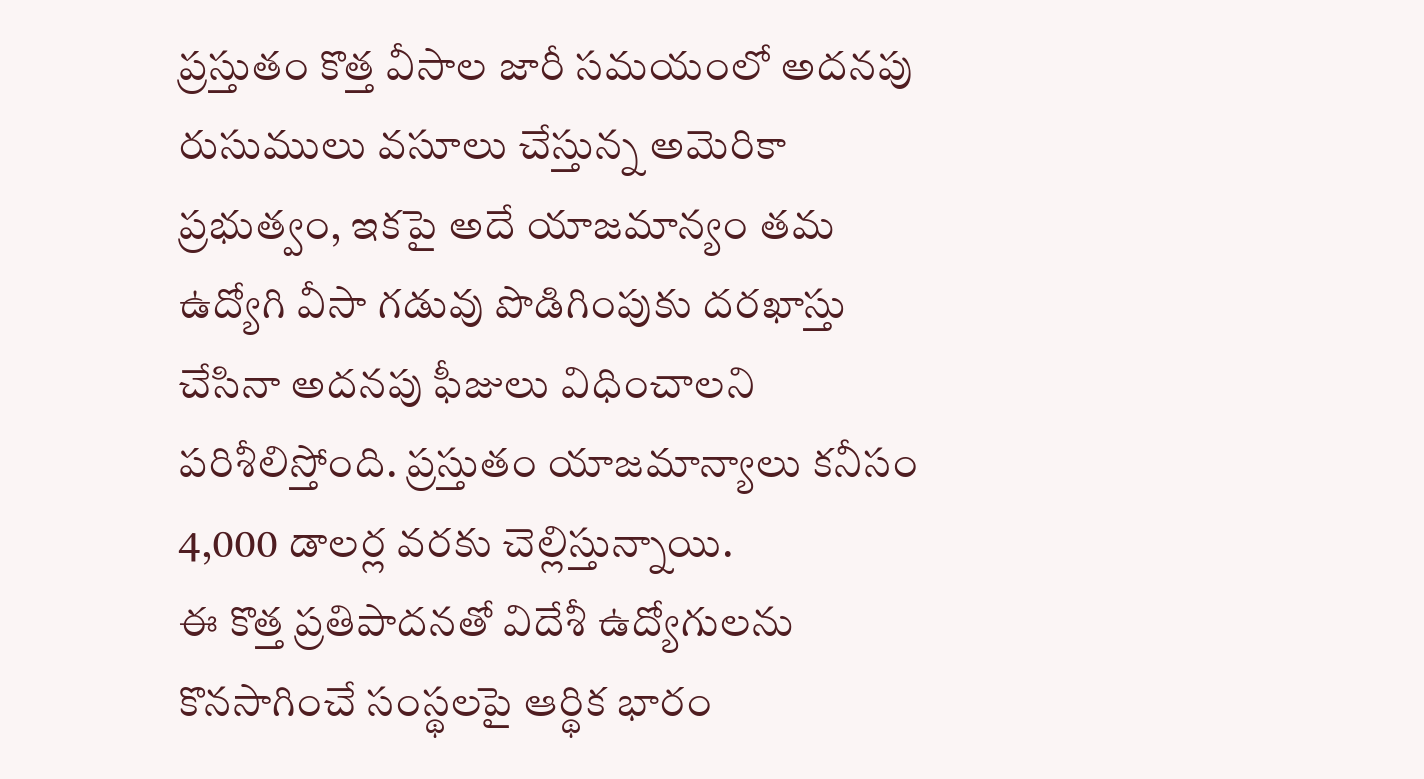ప్రస్తుతం కొత్త వీసాల జారీ సమయంలో అదనపు రుసుములు వసూలు చేస్తున్న అమెరికా ప్రభుత్వం, ఇకపై అదే యాజమాన్యం తమ ఉద్యోగి వీసా గడువు పొడిగింపుకు దరఖాస్తు చేసినా అదనపు ఫీజులు విధించాలని పరిశీలిస్తోంది. ప్రస్తుతం యాజమాన్యాలు కనీసం 4,000 డాలర్ల వరకు చెల్లిస్తున్నాయి.
ఈ కొత్త ప్రతిపాదనతో విదేశీ ఉద్యోగులను కొనసాగించే సంస్థలపై ఆర్థిక భారం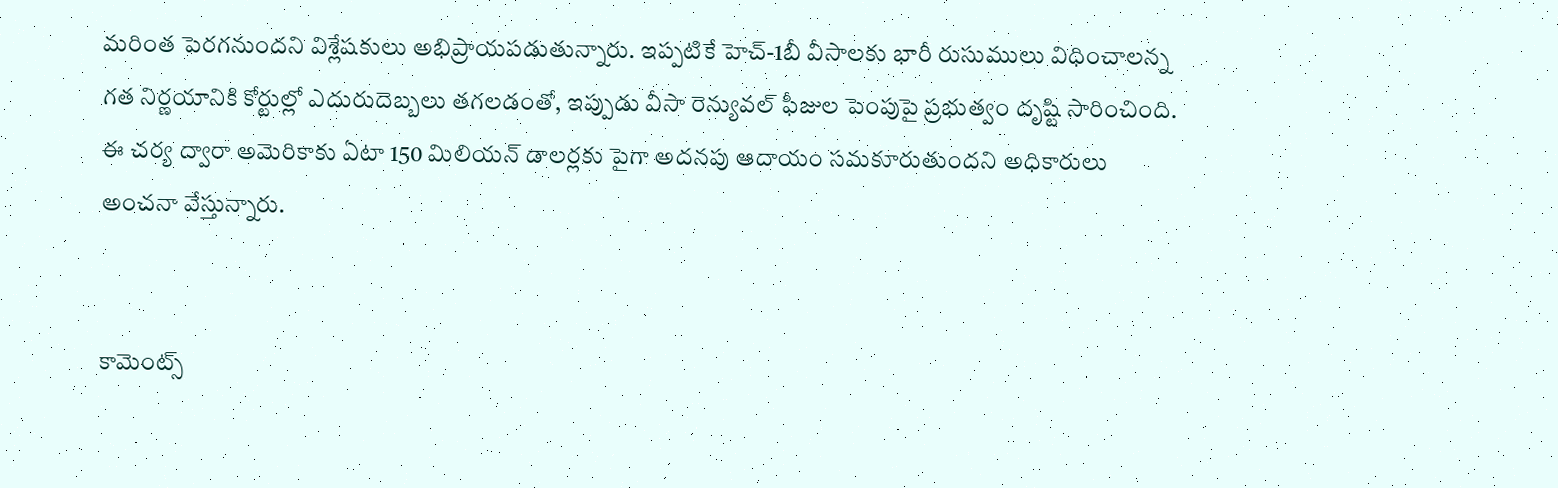మరింత పెరగనుందని విశ్లేషకులు అభిప్రాయపడుతున్నారు. ఇప్పటికే హెచ్-1బీ వీసాలకు భారీ రుసుములు విధించాలన్న గత నిర్ణయానికి కోర్టుల్లో ఎదురుదెబ్బలు తగలడంతో, ఇప్పుడు వీసా రెన్యువల్ ఫీజుల పెంపుపై ప్రభుత్వం దృష్టి సారించింది. ఈ చర్య ద్వారా అమెరికాకు ఏటా 150 మిలియన్ డాలర్లకు పైగా అదనపు ఆదాయం సమకూరుతుందని అధికారులు అంచనా వేస్తున్నారు.


కామెంట్స్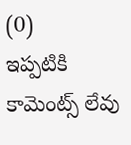(0)
ఇప్పటికి కామెంట్స్ లేవు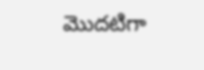మొదటిగా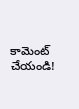కామెంట్ చేయండి!